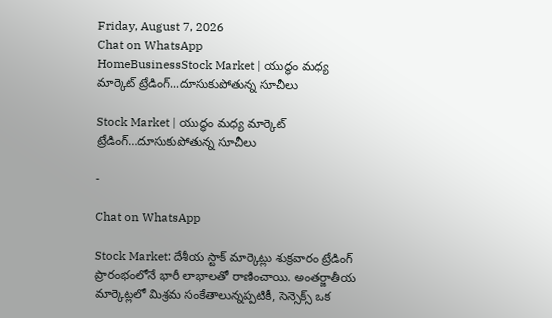Friday, August 7, 2026
Chat on WhatsApp
HomeBusinessStock Market | యుద్ధం మధ్య మార్కెట్ ట్రేడింగ్...దూసుకుపోతున్న సూచీలు

Stock Market | యుద్ధం మధ్య మార్కెట్ ట్రేడింగ్…దూసుకుపోతున్న సూచీలు

-

Chat on WhatsApp

Stock Market: దేశీయ స్టాక్ మార్కెట్లు శుక్రవారం ట్రేడింగ్ ప్రారంభంలోనే భారీ లాభాలతో రాణించాయి. అంతర్జాతీయ మార్కెట్లలో మిశ్రమ సంకేతాలున్నప్పటికీ, సెన్సెక్స్ ఒక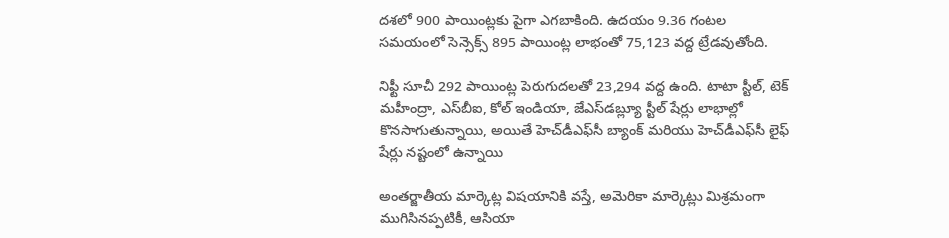దశలో 900 పాయింట్లకు పైగా ఎగబాకింది. ఉదయం 9.36 గంటల సమయంలో సెన్సెక్స్ 895 పాయింట్ల లాభంతో 75,123 వద్ద ట్రేడవుతోంది.

నిఫ్టీ సూచీ 292 పాయింట్ల పెరుగుదలతో 23,294 వద్ద ఉంది. టాటా స్టీల్, టెక్ మహీంద్రా, ఎస్‌బీఐ, కోల్ ఇండియా, జేఎస్‌డబ్ల్యూ స్టీల్ షేర్లు లాభాల్లో కొనసాగుతున్నాయి, అయితే హెచ్‌డీఎఫ్‌సీ బ్యాంక్ మరియు హెచ్‌డీఎఫ్‌సీ లైఫ్ షేర్లు నష్టంలో ఉన్నాయి

అంతర్జాతీయ మార్కెట్ల విషయానికి వస్తే, అమెరికా మార్కెట్లు మిశ్రమంగా ముగిసినప్పటికీ, ఆసియా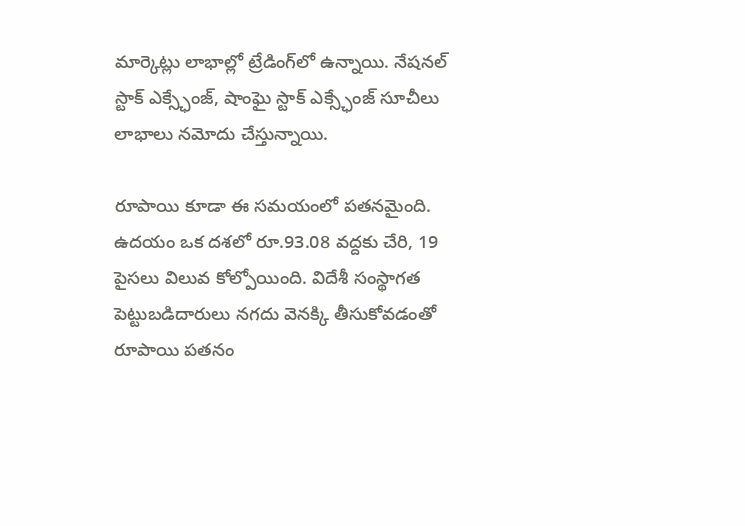మార్కెట్లు లాభాల్లో ట్రేడింగ్‌లో ఉన్నాయి. నేషనల్ స్టాక్ ఎక్స్ఛేంజ్, షాంఘై స్టాక్ ఎక్స్ఛేంజ్ సూచీలు లాభాలు నమోదు చేస్తున్నాయి.

రూపాయి కూడా ఈ సమయంలో పతనమైంది. ఉదయం ఒక దశలో రూ.93.08 వద్దకు చేరి, 19 పైసలు విలువ కోల్పోయింది. విదేశీ సంస్థాగత పెట్టుబడిదారులు నగదు వెనక్కి తీసుకోవడంతో రూపాయి పతనం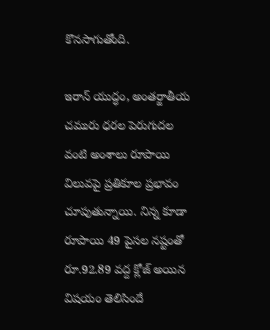కొనసాగుతోంది.

ఇరాన్ యుద్ధం, అంతర్జాతీయ చమురు ధరల పెరుగుదల వంటి అంశాలు రూపాయి విలువపై ప్రతికూల ప్రభావం చూపుతున్నాయి. నిన్న కూడా రూపాయి 49 పైసల నష్టంతో రూ.92.89 వద్ద క్లోజ్ అయిన విషయం తెలిసిందే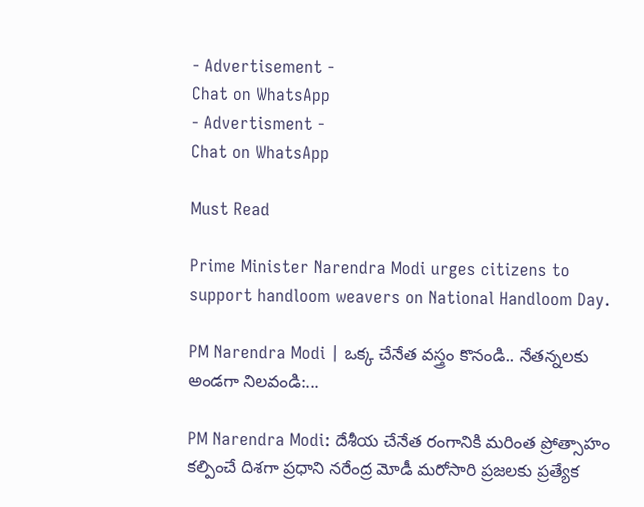- Advertisement -
Chat on WhatsApp
- Advertisment -
Chat on WhatsApp

Must Read

Prime Minister Narendra Modi urges citizens to support handloom weavers on National Handloom Day.

PM Narendra Modi | ఒక్క చేనేత వస్త్రం కొనండి.. నేతన్నలకు అండగా నిలవండి:...

PM Narendra Modi: దేశీయ చేనేత రంగానికి మరింత ప్రోత్సాహం కల్పించే దిశగా ప్రధాని నరేంద్ర మోడీ మరోసారి ప్రజలకు ప్రత్యేక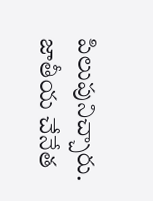పిలుపునిచ్చారు. జాతీయ చేనేత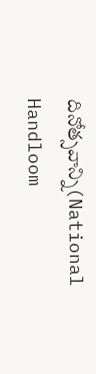దినోత్సవాన్ని(National Handloom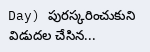Day) పురస్కరించుకుని విడుదల చేసిన...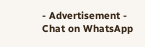- Advertisement -
Chat on WhatsApp